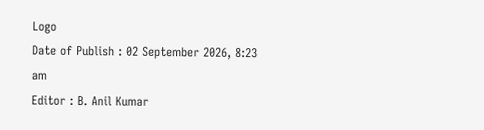Logo
Date of Publish : 02 September 2026, 8:23 am
Editor : B. Anil Kumar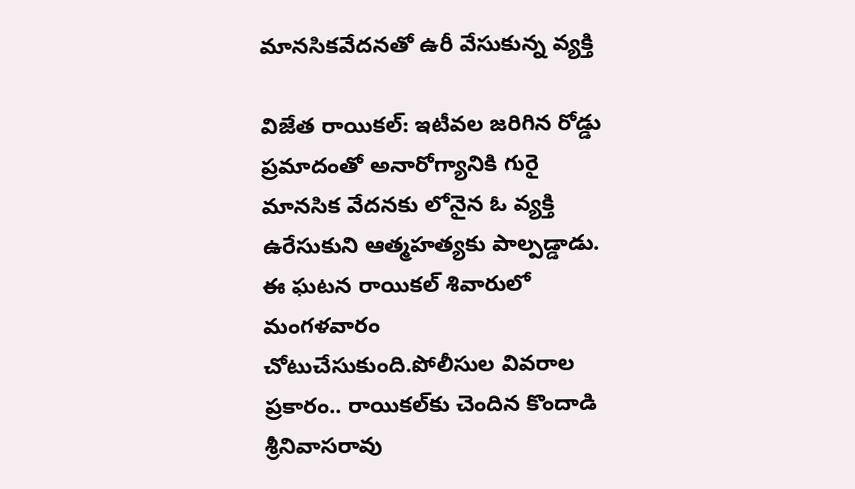మానసికవేదనతో ఉరీ వేసుకున్న వ్యక్తి

విజేత రాయికల్: ఇటీవల జరిగిన రోడ్డు ప్రమాదంతో అనారోగ్యానికి గురై మానసిక వేదనకు లోనైన ఓ వ్యక్తి ఉరేసుకుని ఆత్మహత్యకు పాల్పడ్డాడు. ఈ ఘటన రాయికల్‌ శివారులో మంగళవారం చోటుచేసుకుంది.పోలీసుల వివరాల ప్రకారం.. రాయికల్‌కు చెందిన కొందాడి శ్రీనివాసరావు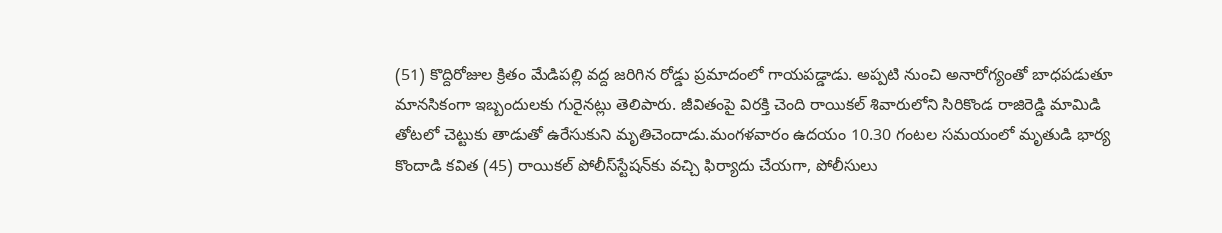(51) కొద్దిరోజుల క్రితం మేడిపల్లి వద్ద జరిగిన రోడ్డు ప్రమాదంలో గాయపడ్డాడు. అప్పటి నుంచి అనారోగ్యంతో బాధపడుతూ మానసికంగా ఇబ్బందులకు గురైనట్లు తెలిపారు. జీవితంపై విరక్తి చెంది రాయికల్‌ శివారులోని సిరికొండ రాజిరెడ్డి మామిడి తోటలో చెట్టుకు తాడుతో ఉరేసుకుని మృతిచెందాడు.మంగళవారం ఉదయం 10.30 గంటల సమయంలో మృతుడి భార్య కొందాడి కవిత (45) రాయికల్‌ పోలీస్‌స్టేషన్‌కు వచ్చి ఫిర్యాదు చేయగా, పోలీసులు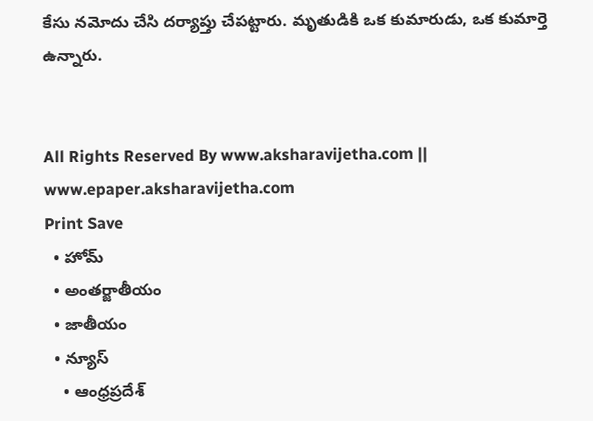కేసు నమోదు చేసి దర్యాప్తు చేపట్టారు. మృతుడికి ఒక కుమారుడు, ఒక కుమార్తె ఉన్నారు.


All Rights Reserved By www.aksharavijetha.com || www.epaper.aksharavijetha.com
Print Save
  • హోమ్
  • అంతర్జాతీయం
  • జాతీయం
  • న్యూస్
    • ఆంధ్రప్రదేశ్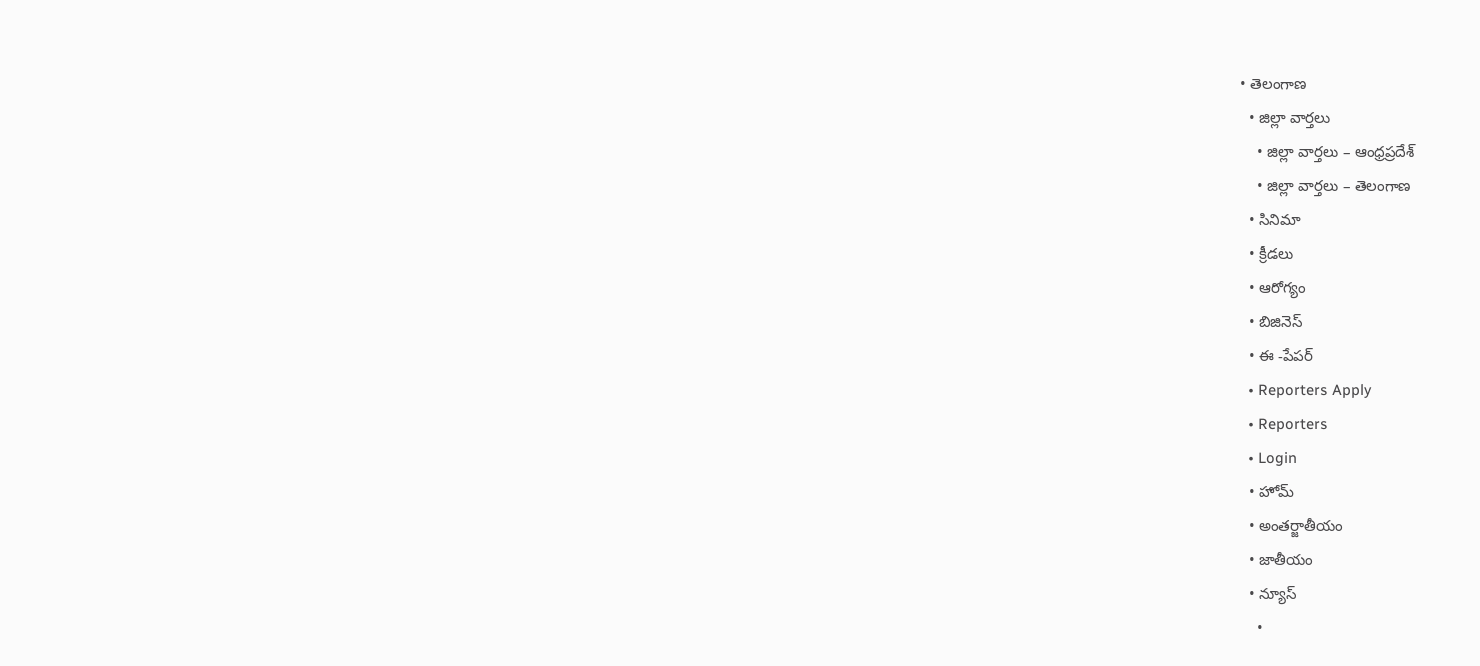• తెలంగాణ
  • జిల్లా వార్తలు
    • జిల్లా వార్తలు – ఆంధ్రప్రదేశ్
    • జిల్లా వార్తలు – తెలంగాణ
  • సినిమా
  • క్రీడలు
  • ఆరోగ్యం
  • బిజినెస్
  • ఈ -పేపర్
  • Reporters Apply
  • Reporters
  • Login
  • హోమ్
  • అంతర్జాతీయం
  • జాతీయం
  • న్యూస్
    •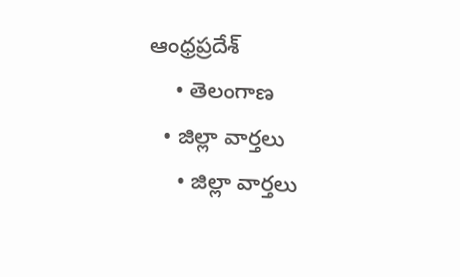ఆంధ్రప్రదేశ్
    • తెలంగాణ
  • జిల్లా వార్తలు
    • జిల్లా వార్తలు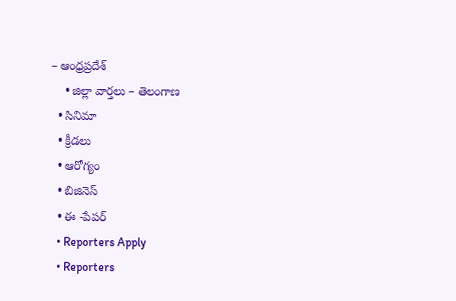– ఆంధ్రప్రదేశ్
    • జిల్లా వార్తలు – తెలంగాణ
  • సినిమా
  • క్రీడలు
  • ఆరోగ్యం
  • బిజినెస్
  • ఈ -పేపర్
  • Reporters Apply
  • Reporters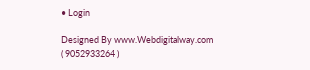• Login

Designed By www.Webdigitalway.com
( 9052933264 )